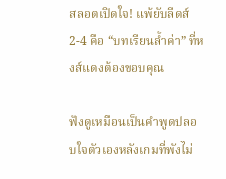สลอตเปิดใจ! แพ้ยับลีดส์ 2-4 คือ “บทเรียนล้ำค่า” ที่หงส์แดงต้องขอบคุณ

ฟังดูเหมือนเป็นคำพูดปลอบใจตัวเองหลังเกมที่พังไม่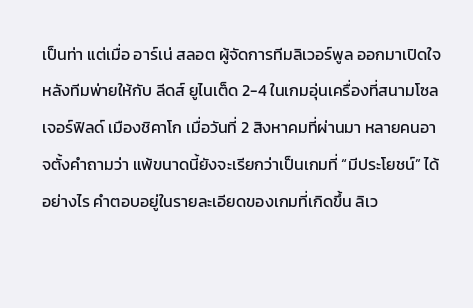เป็นท่า แต่เมื่อ อาร์เน่ สลอต ผู้จัดการทีมลิเวอร์พูล ออกมาเปิดใจหลังทีมพ่ายให้กับ ลีดส์ ยูไนเต็ด 2-4 ในเกมอุ่นเครื่องที่สนามโซลเจอร์ฟิลด์ เมืองชิคาโก เมื่อวันที่ 2 สิงหาคมที่ผ่านมา หลายคนอาจตั้งคำถามว่า แพ้ขนาดนี้ยังจะเรียกว่าเป็นเกมที่ “มีประโยชน์” ได้อย่างไร คำตอบอยู่ในรายละเอียดของเกมที่เกิดขึ้น ลิเว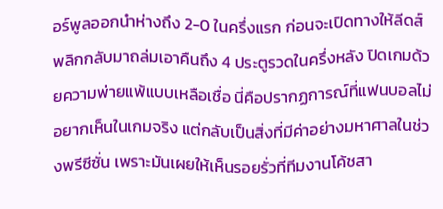อร์พูลออกนำห่างถึง 2-0 ในครึ่งแรก ก่อนจะเปิดทางให้ลีดส์พลิกกลับมาถล่มเอาคืนถึง 4 ประตูรวดในครึ่งหลัง ปิดเกมด้วยความพ่ายแพ้แบบเหลือเชื่อ นี่คือปรากฏการณ์ที่แฟนบอลไม่อยากเห็นในเกมจริง แต่กลับเป็นสิ่งที่มีค่าอย่างมหาศาลในช่วงพรีซีซั่น เพราะมันเผยให้เห็นรอยรั่วที่ทีมงานโค้ชสา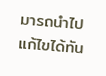มารถนำไปแก้ไขได้ทัน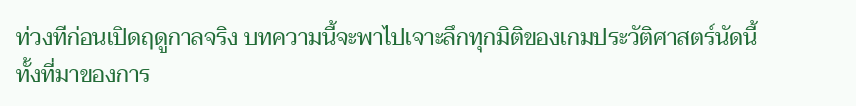ท่วงทีก่อนเปิดฤดูกาลจริง บทความนี้จะพาไปเจาะลึกทุกมิติของเกมประวัติศาสตร์นัดนี้ ทั้งที่มาของการ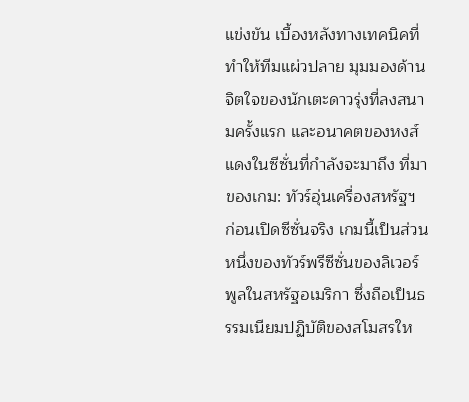แข่งขัน เบื้องหลังทางเทคนิคที่ทำให้ทีมแผ่วปลาย มุมมองด้านจิตใจของนักเตะดาวรุ่งที่ลงสนามครั้งแรก และอนาคตของหงส์แดงในซีซั่นที่กำลังจะมาถึง ที่มาของเกม: ทัวร์อุ่นเครื่องสหรัฐฯ ก่อนเปิดซีซั่นจริง เกมนี้เป็นส่วนหนึ่งของทัวร์พรีซีซั่นของลิเวอร์พูลในสหรัฐอเมริกา ซึ่งถือเป็นธรรมเนียมปฏิบัติของสโมสรให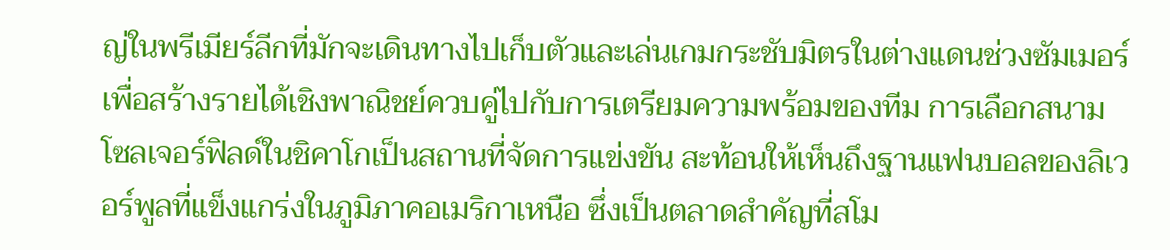ญ่ในพรีเมียร์ลีกที่มักจะเดินทางไปเก็บตัวและเล่นเกมกระชับมิตรในต่างแดนช่วงซัมเมอร์ เพื่อสร้างรายได้เชิงพาณิชย์ควบคู่ไปกับการเตรียมความพร้อมของทีม การเลือกสนามโซลเจอร์ฟิลด์ในชิคาโกเป็นสถานที่จัดการแข่งขัน สะท้อนให้เห็นถึงฐานแฟนบอลของลิเวอร์พูลที่แข็งแกร่งในภูมิภาคอเมริกาเหนือ ซึ่งเป็นตลาดสำคัญที่สโม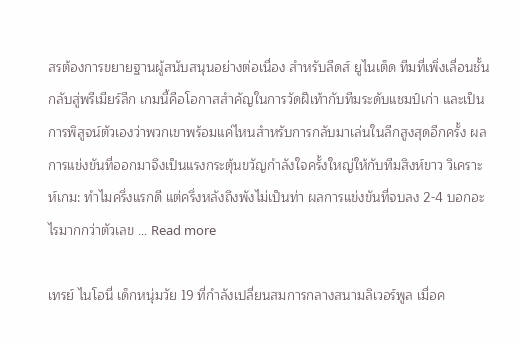สรต้องการขยายฐานผู้สนับสนุนอย่างต่อเนื่อง สำหรับลีดส์ ยูไนเต็ด ทีมที่เพิ่งเลื่อนชั้นกลับสู่พรีเมียร์ลีก เกมนี้คือโอกาสสำคัญในการวัดฝีเท้ากับทีมระดับแชมป์เก่า และเป็นการพิสูจน์ตัวเองว่าพวกเขาพร้อมแค่ไหนสำหรับการกลับมาเล่นในลีกสูงสุดอีกครั้ง ผลการแข่งขันที่ออกมาจึงเป็นแรงกระตุ้นขวัญกำลังใจครั้งใหญ่ให้กับทีมสิงห์ขาว วิเคราะห์เกม: ทำไมครึ่งแรกดี แต่ครึ่งหลังถึงพังไม่เป็นท่า ผลการแข่งขันที่จบลง 2-4 บอกอะไรมากกว่าตัวเลข … Read more

เทรย์ ไนโอนี่ เด็กหนุ่มวัย 19 ที่กำลังเปลี่ยนสมการกลางสนามลิเวอร์พูล เมื่อค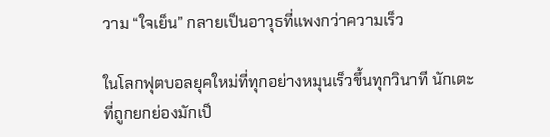วาม “ใจเย็น” กลายเป็นอาวุธที่แพงกว่าความเร็ว

ในโลกฟุตบอลยุคใหม่ที่ทุกอย่างหมุนเร็วขึ้นทุกวินาที นักเตะที่ถูกยกย่องมักเป็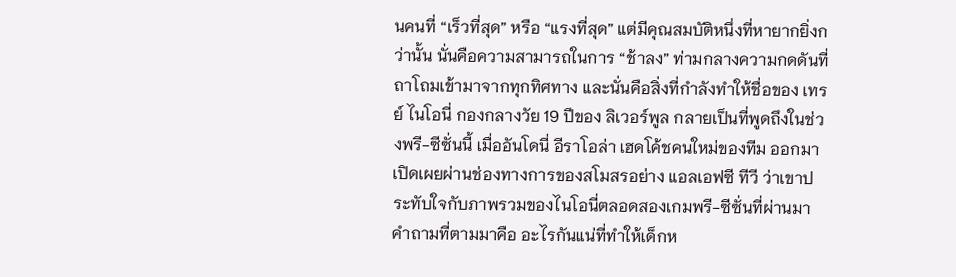นคนที่ “เร็วที่สุด” หรือ “แรงที่สุด” แต่มีคุณสมบัติหนึ่งที่หายากยิ่งกว่านั้น นั่นคือความสามารถในการ “ช้าลง” ท่ามกลางความกดดันที่ถาโถมเข้ามาจากทุกทิศทาง และนั่นคือสิ่งที่กำลังทำให้ชื่อของ เทรย์ ไนโอนี่ กองกลางวัย 19 ปีของ ลิเวอร์พูล กลายเป็นที่พูดถึงในช่วงพรี-ซีซั่นนี้ เมื่ออันโดนี่ อีราโอล่า เฮดโค้ชคนใหม่ของทีม ออกมาเปิดเผยผ่านช่องทางการของสโมสรอย่าง แอลเอฟซี ทีวี ว่าเขาประทับใจกับภาพรวมของไนโอนี่ตลอดสองเกมพรี-ซีซั่นที่ผ่านมา คำถามที่ตามมาคือ อะไรกันแน่ที่ทำให้เด็กห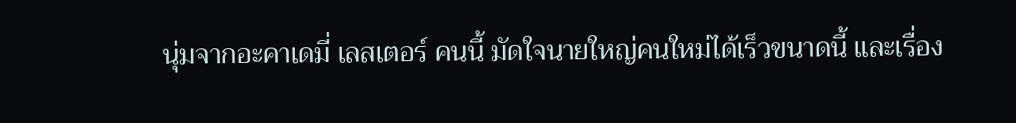นุ่มจากอะคาเดมี่ เลสเตอร์ คนนี้ มัดใจนายใหญ่คนใหม่ได้เร็วขนาดนี้ และเรื่อง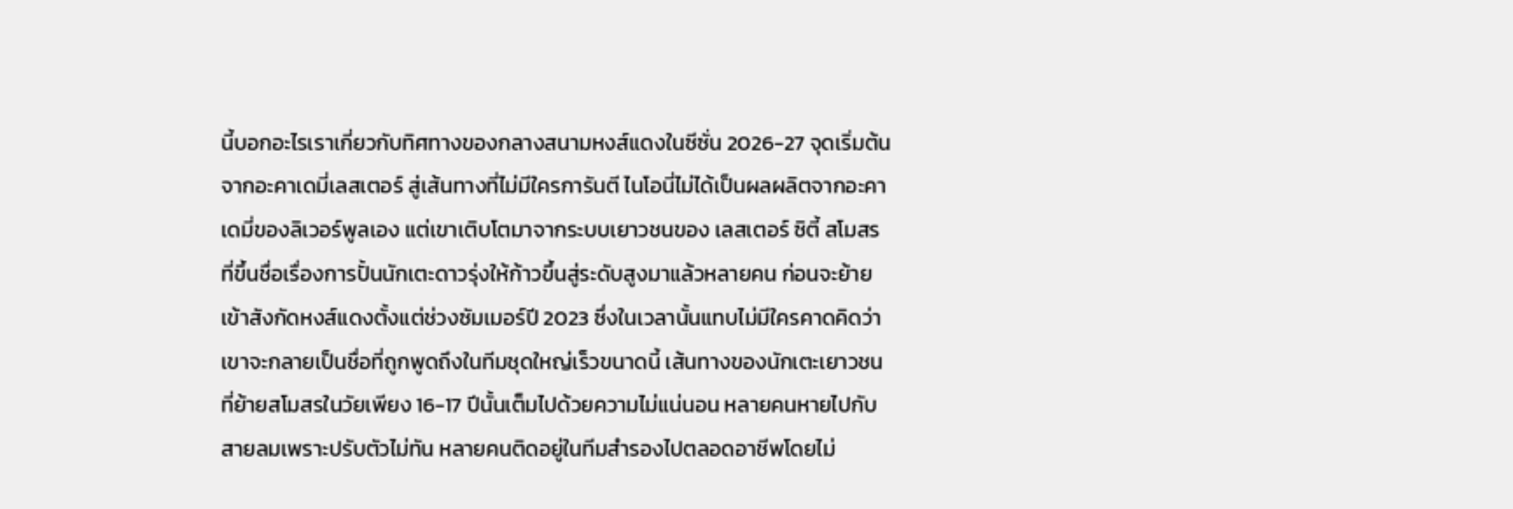นี้บอกอะไรเราเกี่ยวกับทิศทางของกลางสนามหงส์แดงในซีซั่น 2026-27 จุดเริ่มต้นจากอะคาเดมี่เลสเตอร์ สู่เส้นทางที่ไม่มีใครการันตี ไนโอนี่ไม่ได้เป็นผลผลิตจากอะคาเดมี่ของลิเวอร์พูลเอง แต่เขาเติบโตมาจากระบบเยาวชนของ เลสเตอร์ ซิตี้ สโมสรที่ขึ้นชื่อเรื่องการปั้นนักเตะดาวรุ่งให้ก้าวขึ้นสู่ระดับสูงมาแล้วหลายคน ก่อนจะย้ายเข้าสังกัดหงส์แดงตั้งแต่ช่วงซัมเมอร์ปี 2023 ซึ่งในเวลานั้นแทบไม่มีใครคาดคิดว่าเขาจะกลายเป็นชื่อที่ถูกพูดถึงในทีมชุดใหญ่เร็วขนาดนี้ เส้นทางของนักเตะเยาวชนที่ย้ายสโมสรในวัยเพียง 16-17 ปีนั้นเต็มไปด้วยความไม่แน่นอน หลายคนหายไปกับสายลมเพราะปรับตัวไม่ทัน หลายคนติดอยู่ในทีมสำรองไปตลอดอาชีพโดยไม่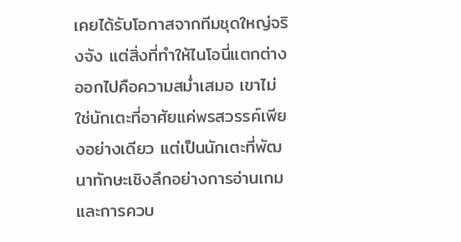เคยได้รับโอกาสจากทีมชุดใหญ่จริงจัง แต่สิ่งที่ทำให้ไนโอนี่แตกต่างออกไปคือความสม่ำเสมอ เขาไม่ใช่นักเตะที่อาศัยแค่พรสวรรค์เพียงอย่างเดียว แต่เป็นนักเตะที่พัฒนาทักษะเชิงลึกอย่างการอ่านเกมและการควบ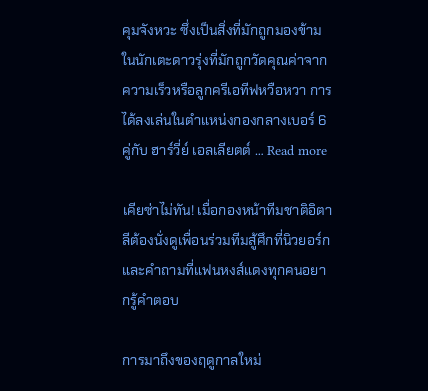คุมจังหวะ ซึ่งเป็นสิ่งที่มักถูกมองข้ามในนักเตะดาวรุ่งที่มักถูกวัดคุณค่าจากความเร็วหรือลูกครีเอทีฟหวือหวา การได้ลงเล่นในตำแหน่งกองกลางเบอร์ 6 คู่กับ ฮาร์วี่ย์ เอลเลียตต์ … Read more

เคียซ่าไม่ทัน! เมื่อกองหน้าทีมชาติอิตาลีต้องนั่งดูเพื่อนร่วมทีมสู้ศึกที่นิวยอร์ก และคำถามที่แฟนหงส์แดงทุกคนอยากรู้คำตอบ

การมาถึงของฤดูกาลใหม่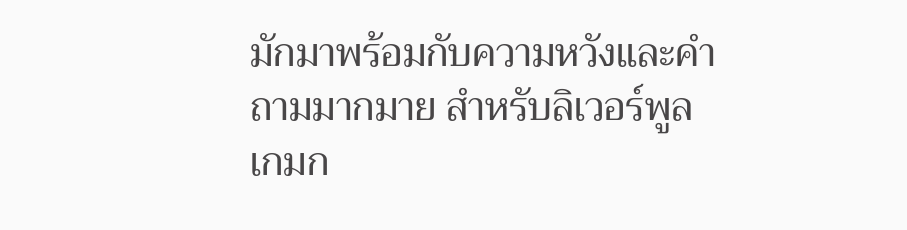มักมาพร้อมกับความหวังและคำถามมากมาย สำหรับลิเวอร์พูล เกมก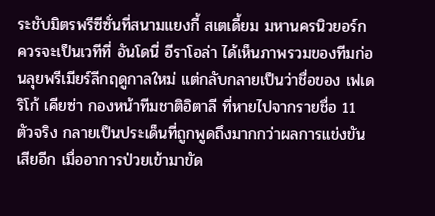ระชับมิตรพรีซีซั่นที่สนามแยงกี้ สเตเดี้ยม มหานครนิวยอร์ก ควรจะเป็นเวทีที่ อันโดนี่ อีราโอล่า ได้เห็นภาพรวมของทีมก่อนลุยพรีเมียร์ลีกฤดูกาลใหม่ แต่กลับกลายเป็นว่าชื่อของ เฟเดริโก้ เคียซ่า กองหน้าทีมชาติอิตาลี ที่หายไปจากรายชื่อ 11 ตัวจริง กลายเป็นประเด็นที่ถูกพูดถึงมากกว่าผลการแข่งขันเสียอีก เมื่ออาการป่วยเข้ามาขัด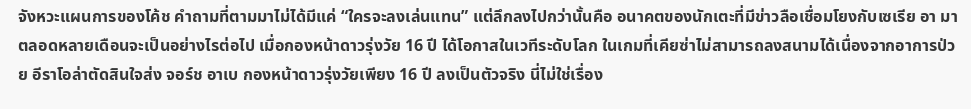จังหวะแผนการของโค้ช คำถามที่ตามมาไม่ได้มีแค่ “ใครจะลงเล่นแทน” แต่ลึกลงไปกว่านั้นคือ อนาคตของนักเตะที่มีข่าวลือเชื่อมโยงกับเซเรีย อา มาตลอดหลายเดือนจะเป็นอย่างไรต่อไป เมื่อกองหน้าดาวรุ่งวัย 16 ปี ได้โอกาสในเวทีระดับโลก ในเกมที่เคียซ่าไม่สามารถลงสนามได้เนื่องจากอาการป่วย อีราโอล่าตัดสินใจส่ง จอร์ช อาเบ กองหน้าดาวรุ่งวัยเพียง 16 ปี ลงเป็นตัวจริง นี่ไม่ใช่เรื่อง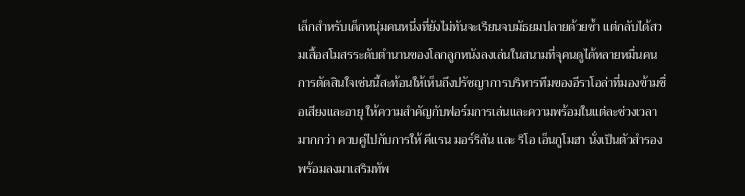เล็กสำหรับเด็กหนุ่มคนหนึ่งที่ยังไม่ทันจะเรียนจบมัธยมปลายด้วยซ้ำ แต่กลับได้สวมเสื้อสโมสรระดับตำนานของโลกลูกหนังลงเล่นในสนามที่จุคนดูได้หลายหมื่นคน การตัดสินใจเช่นนี้สะท้อนให้เห็นถึงปรัชญาการบริหารทีมของอีราโอล่าที่มองข้ามชื่อเสียงและอายุ ให้ความสำคัญกับฟอร์มการเล่นและความพร้อมในแต่ละช่วงเวลามากกว่า ควบคู่ไปกับการให้ คีแรน มอร์ริสัน และ ริโอ เอ็นกูโมฮา นั่งเป็นตัวสำรองพร้อมลงมาเสริมทัพ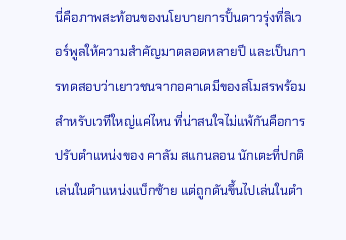นี่คือภาพสะท้อนของนโยบายการปั้นดาวรุ่งที่ลิเวอร์พูลให้ความสำคัญมาตลอดหลายปี และเป็นการทดสอบว่าเยาวชนจากอคาเดมีของสโมสรพร้อมสำหรับเวทีใหญ่แค่ไหน ที่น่าสนใจไม่แพ้กันคือการปรับตำแหน่งของ คาลัม สแกนลอน นักเตะที่ปกติเล่นในตำแหน่งแบ็กซ้าย แต่ถูกดันขึ้นไปเล่นในตำ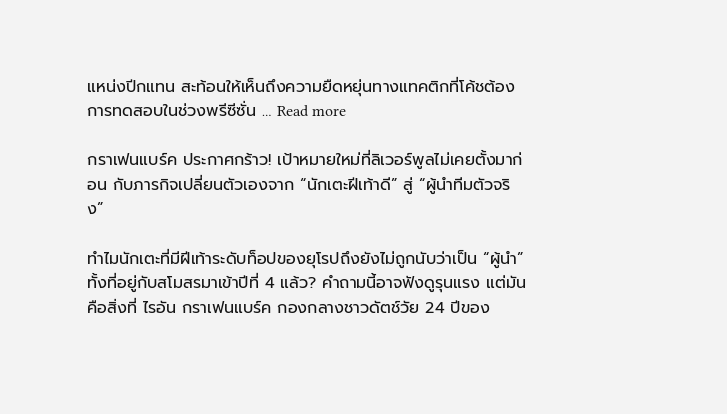แหน่งปีกแทน สะท้อนให้เห็นถึงความยืดหยุ่นทางแทคติกที่โค้ชต้องการทดสอบในช่วงพรีซีซั่น … Read more

กราเฟนแบร์ค ประกาศกร้าว! เป้าหมายใหม่ที่ลิเวอร์พูลไม่เคยตั้งมาก่อน กับภารกิจเปลี่ยนตัวเองจาก “นักเตะฝีเท้าดี” สู่ “ผู้นำทีมตัวจริง”

ทำไมนักเตะที่มีฝีเท้าระดับท็อปของยุโรปถึงยังไม่ถูกนับว่าเป็น “ผู้นำ” ทั้งที่อยู่กับสโมสรมาเข้าปีที่ 4 แล้ว? คำถามนี้อาจฟังดูรุนแรง แต่มันคือสิ่งที่ ไรอัน กราเฟนแบร์ค กองกลางชาวดัตช์วัย 24 ปีของ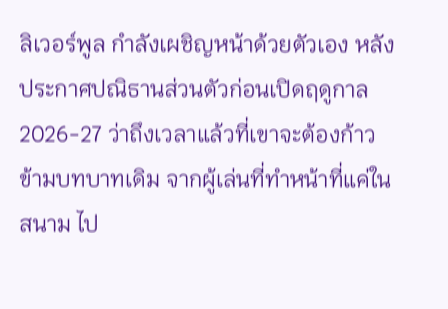ลิเวอร์พูล กำลังเผชิญหน้าด้วยตัวเอง หลังประกาศปณิธานส่วนตัวก่อนเปิดฤดูกาล 2026-27 ว่าถึงเวลาแล้วที่เขาจะต้องก้าวข้ามบทบาทเดิม จากผู้เล่นที่ทำหน้าที่แค่ในสนาม ไป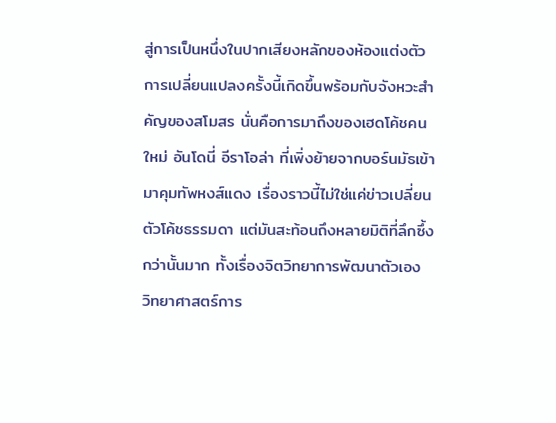สู่การเป็นหนึ่งในปากเสียงหลักของห้องแต่งตัว การเปลี่ยนแปลงครั้งนี้เกิดขึ้นพร้อมกับจังหวะสำคัญของสโมสร นั่นคือการมาถึงของเฮดโค้ชคนใหม่ อันโดนี่ อีราโอล่า ที่เพิ่งย้ายจากบอร์นมัธเข้ามาคุมทัพหงส์แดง เรื่องราวนี้ไม่ใช่แค่ข่าวเปลี่ยนตัวโค้ชธรรมดา แต่มันสะท้อนถึงหลายมิติที่ลึกซึ้งกว่านั้นมาก ทั้งเรื่องจิตวิทยาการพัฒนาตัวเอง วิทยาศาสตร์การ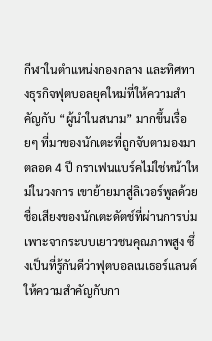กีฬาในตำแหน่งกองกลาง และทิศทางธุรกิจฟุตบอลยุคใหม่ที่ให้ความสำคัญกับ “ผู้นำในสนาม” มากขึ้นเรื่อยๆ ที่มาของนักเตะที่ถูกจับตามองมาตลอด 4 ปี กราเฟนแบร์คไม่ใช่หน้าใหม่ในวงการ เขาย้ายมาสู่ลิเวอร์พูลด้วยชื่อเสียงของนักเตะดัตช์ที่ผ่านการบ่มเพาะจากระบบเยาวชนคุณภาพสูง ซึ่งเป็นที่รู้กันดีว่าฟุตบอลเนเธอร์แลนด์ให้ความสำคัญกับกา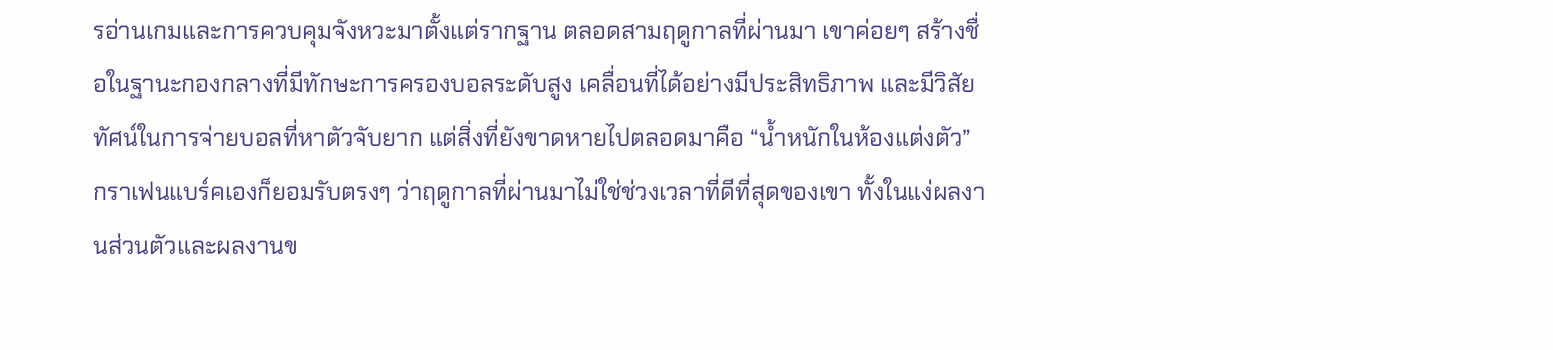รอ่านเกมและการควบคุมจังหวะมาตั้งแต่รากฐาน ตลอดสามฤดูกาลที่ผ่านมา เขาค่อยๆ สร้างชื่อในฐานะกองกลางที่มีทักษะการครองบอลระดับสูง เคลื่อนที่ได้อย่างมีประสิทธิภาพ และมีวิสัยทัศน์ในการจ่ายบอลที่หาตัวจับยาก แต่สิ่งที่ยังขาดหายไปตลอดมาคือ “น้ำหนักในห้องแต่งตัว” กราเฟนแบร์คเองก็ยอมรับตรงๆ ว่าฤดูกาลที่ผ่านมาไม่ใช่ช่วงเวลาที่ดีที่สุดของเขา ทั้งในแง่ผลงานส่วนตัวและผลงานข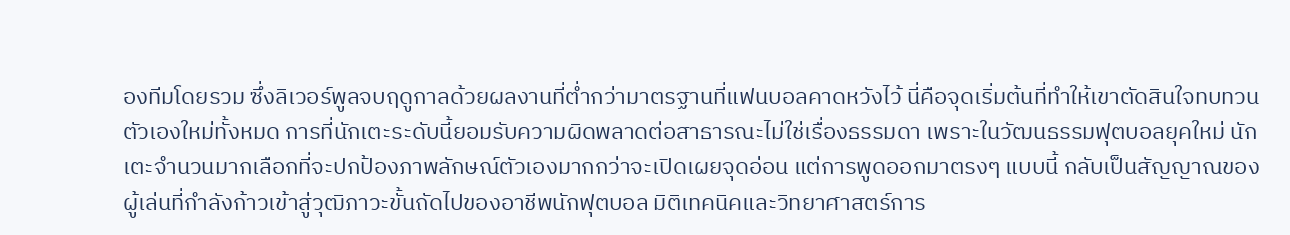องทีมโดยรวม ซึ่งลิเวอร์พูลจบฤดูกาลด้วยผลงานที่ต่ำกว่ามาตรฐานที่แฟนบอลคาดหวังไว้ นี่คือจุดเริ่มต้นที่ทำให้เขาตัดสินใจทบทวนตัวเองใหม่ทั้งหมด การที่นักเตะระดับนี้ยอมรับความผิดพลาดต่อสาธารณะไม่ใช่เรื่องธรรมดา เพราะในวัฒนธรรมฟุตบอลยุคใหม่ นักเตะจำนวนมากเลือกที่จะปกป้องภาพลักษณ์ตัวเองมากกว่าจะเปิดเผยจุดอ่อน แต่การพูดออกมาตรงๆ แบบนี้ กลับเป็นสัญญาณของผู้เล่นที่กำลังก้าวเข้าสู่วุฒิภาวะขั้นถัดไปของอาชีพนักฟุตบอล มิติเทคนิคและวิทยาศาสตร์การ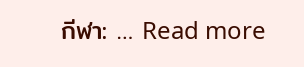กีฬา: … Read more